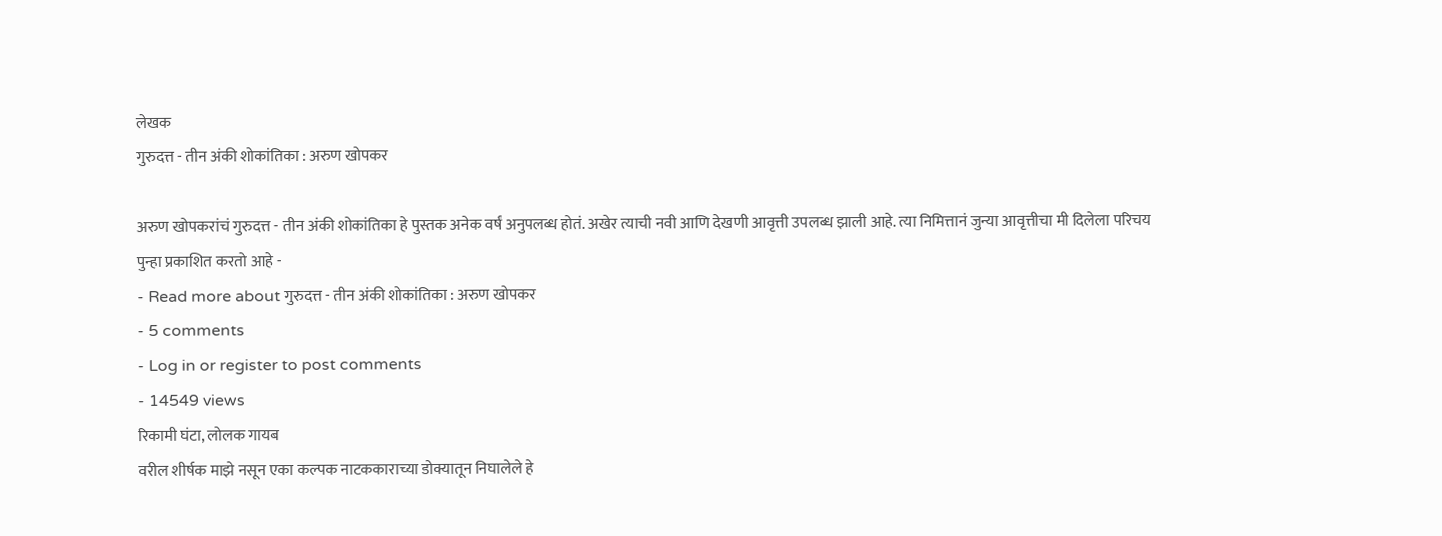लेखक
गुरुदत्त - तीन अंकी शोकांतिका : अरुण खोपकर

अरुण खोपकरांचं गुरुदत्त - तीन अंकी शोकांतिका हे पुस्तक अनेक वर्षं अनुपलब्ध होतं. अखेर त्याची नवी आणि देखणी आवृत्ती उपलब्ध झाली आहे. त्या निमित्तानं जुन्या आवृत्तीचा मी दिलेला परिचय पुन्हा प्रकाशित करतो आहे -
- Read more about गुरुदत्त - तीन अंकी शोकांतिका : अरुण खोपकर
- 5 comments
- Log in or register to post comments
- 14549 views
रिकामी घंटा, लोलक गायब
वरील शीर्षक माझे नसून एका कल्पक नाटककाराच्या डोक्यातून निघालेले हे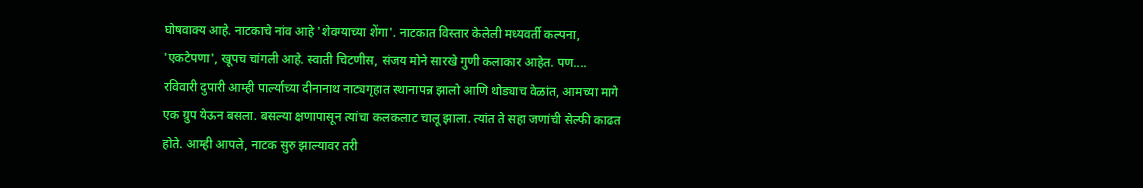घोषवाक्य आहे. नाटकाचे नांव आहे 'शेवग्याच्या शेंगा'. नाटकात विस्तार केलेली मध्यवर्ती कल्पना, 'एकटेपणा', खूपच चांगली आहे. स्वाती चिटणीस, संजय मोने सारखे गुणी कलाकार आहेत. पण....
रविवारी दुपारी आम्ही पार्ल्याच्या दीनानाथ नाट्यगृहात स्थानापन्न झालो आणि थोड्याच वेळांत, आमच्या मागे एक ग्रुप येऊन बसला. बसल्या क्षणापासून त्यांचा कलकलाट चालू झाला. त्यांत ते सहा जणांची सेल्फी काढत होते. आम्ही आपले, नाटक सुरु झाल्यावर तरी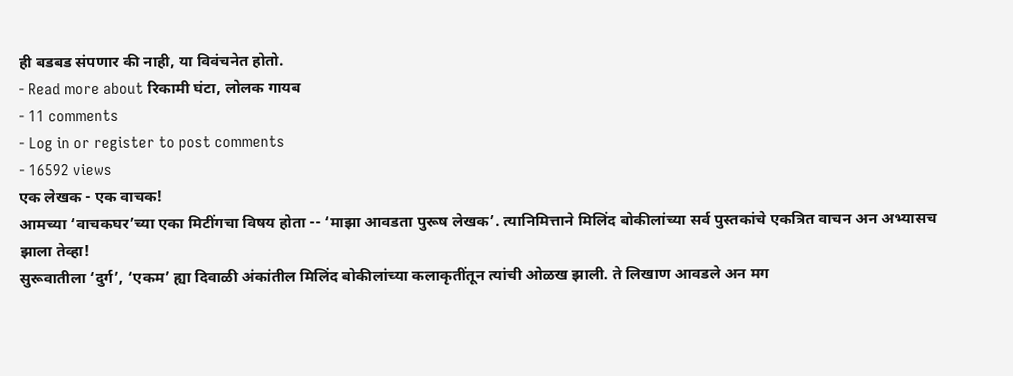ही बडबड संपणार की नाही, या विवंचनेत होतो.
- Read more about रिकामी घंटा, लोलक गायब
- 11 comments
- Log in or register to post comments
- 16592 views
एक लेखक - एक वाचक!
आमच्या ‘वाचकघर’च्या एका मिटींगचा विषय होता -- ‘माझा आवडता पुरूष लेखक’. त्यानिमित्ताने मिलिंद बोकीलांच्या सर्व पुस्तकांचे एकत्रित वाचन अन अभ्यासच झाला तेव्हा!
सुरूवातीला ‘दुर्ग’, ‘एकम’ ह्या दिवाळी अंकांतील मिलिंद बोकीलांच्या कलाकृतींतून त्यांची ओळख झाली. ते लिखाण आवडले अन मग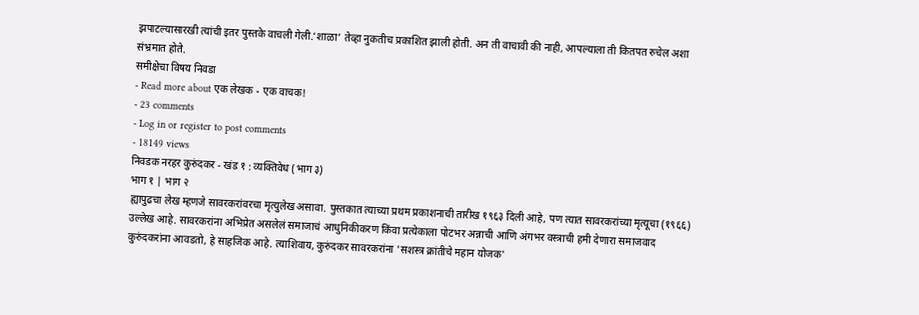झपाटल्यासारखी त्यांची इतर पुस्तके वाचली गेली.‘शाळा’ तेव्हा नुकतीच प्रकाशित झाली होती. अन ती वाचावी की नाही, आपल्याला ती कितपत रुचेल अशा संभ्रमात होते.
समीक्षेचा विषय निवडा
- Read more about एक लेखक - एक वाचक!
- 23 comments
- Log in or register to post comments
- 18149 views
निवडक नरहर कुरुंदकर - खंड १ : व्यक्तिवेध (भाग ३)
भाग १ | भाग २
ह्यापुढचा लेख म्हणजे सावरकरांवरचा मृत्युलेख असावा. पुस्तकात त्याच्या प्रथम प्रकाशनाची तारीख १९६३ दिली आहे, पण त्यात सावरकरांच्या मृत्यूचा (१९६६) उल्लेख आहे. सावरकरांना अभिप्रेत असलेलं समाजाचं आधुनिकीकरण किंवा प्रत्येकाला पोटभर अन्नाची आणि अंगभर वस्त्राची हमी देणारा समाजवाद कुरुंदकरांना आवडतो, हे साहजिक आहे. त्याशिवाय, कुरुंदकर सावरकरांना 'सशस्त्र क्रांतीचे महान योजक'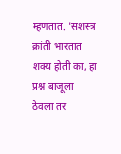म्हणतात. 'सशस्त्र क्रांती भारतात शक्य होती का, हा प्रश्न बाजूला ठेवला तर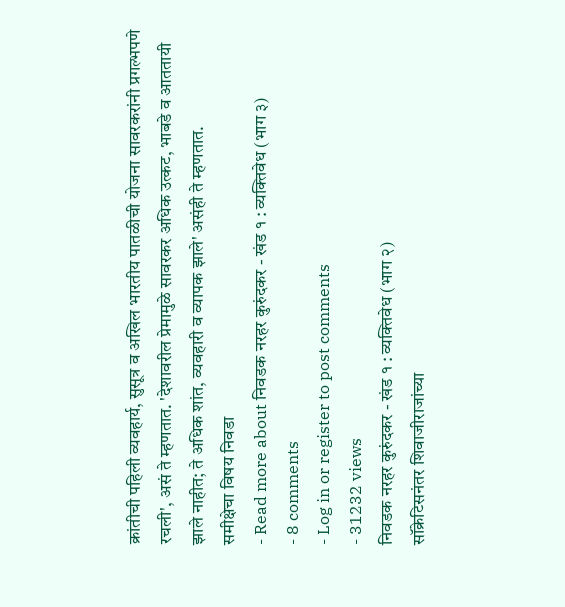क्रांतीची पहिली व्यवहार्य, सुसूत्र व अखिल भारतीय पातळीची योजना सावरकरांनी प्रगल्भपणे रचली', असं ते म्हणतात. 'देशावरील प्रेमामुळे सावरकर अधिक उत्कट, भाबडे व आततायी झाले नाहीत; ते अधिक शांत, व्यवहारी व व्यापक झाले' असंही ते म्हणतात.
समीक्षेचा विषय निवडा
- Read more about निवडक नरहर कुरुंदकर - खंड १ : व्यक्तिवेध (भाग ३)
- 8 comments
- Log in or register to post comments
- 31232 views
निवडक नरहर कुरुंदकर - खंड १ : व्यक्तिवेध (भाग २)
सॉक्रेटिसनंतर शिवाजीराजांच्या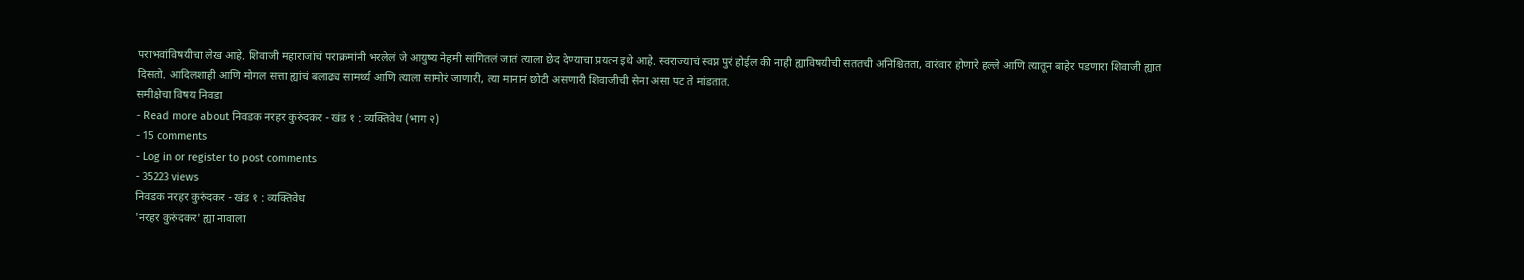पराभवांविषयीचा लेख आहे. शिवाजी महाराजांचं पराक्रमांनी भरलेलं जे आयुष्य नेहमी सांगितलं जातं त्याला छेद देण्याचा प्रयत्न इथे आहे. स्वराज्याचं स्वप्न पुरं होईल की नाही ह्याविषयीची सततची अनिश्चितता, वारंवार होणारे हल्ले आणि त्यातून बाहेर पडणारा शिवाजी ह्यात दिसतो. आदिलशाही आणि मोगल सत्ता ह्यांचं बलाढ्य सामर्थ्य आणि त्याला सामोरं जाणारी, त्या मानानं छोटी असणारी शिवाजीची सेना असा पट ते मांडतात.
समीक्षेचा विषय निवडा
- Read more about निवडक नरहर कुरुंदकर - खंड १ : व्यक्तिवेध (भाग २)
- 15 comments
- Log in or register to post comments
- 35223 views
निवडक नरहर कुरुंदकर - खंड १ : व्यक्तिवेध
'नरहर कुरुंदकर' ह्या नावाला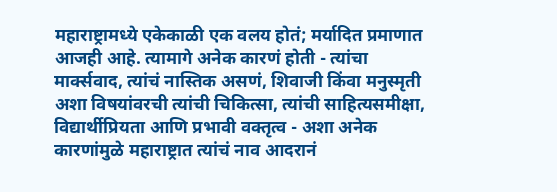महाराष्ट्रामध्ये एकेकाळी एक वलय होतं; मर्यादित प्रमाणात आजही आहे. त्यामागे अनेक कारणं होती - त्यांचा मार्क्सवाद, त्यांचं नास्तिक असणं, शिवाजी किंवा मनुस्मृती अशा विषयांवरची त्यांची चिकित्सा, त्यांची साहित्यसमीक्षा, विद्यार्थीप्रियता आणि प्रभावी वक्तृत्व - अशा अनेक कारणांमुळे महाराष्ट्रात त्यांचं नाव आदरानं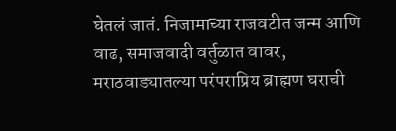घेतलं जातं. निजामाच्या राजवटीत जन्म आणि वाढ, समाजवादी वर्तुळात वावर, मराठवाड्यातल्या परंपराप्रिय ब्राह्मण घराची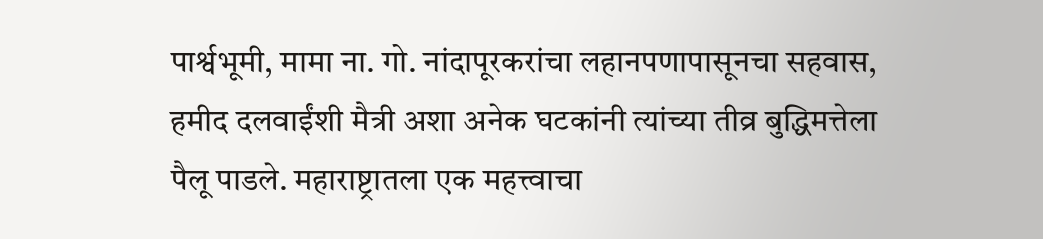पार्श्वभूमी, मामा ना. गो. नांदापूरकरांचा लहानपणापासूनचा सहवास, हमीद दलवाईंशी मैत्री अशा अनेक घटकांनी त्यांच्या तीव्र बुद्धिमत्तेला पैलू पाडले. महाराष्ट्रातला एक महत्त्वाचा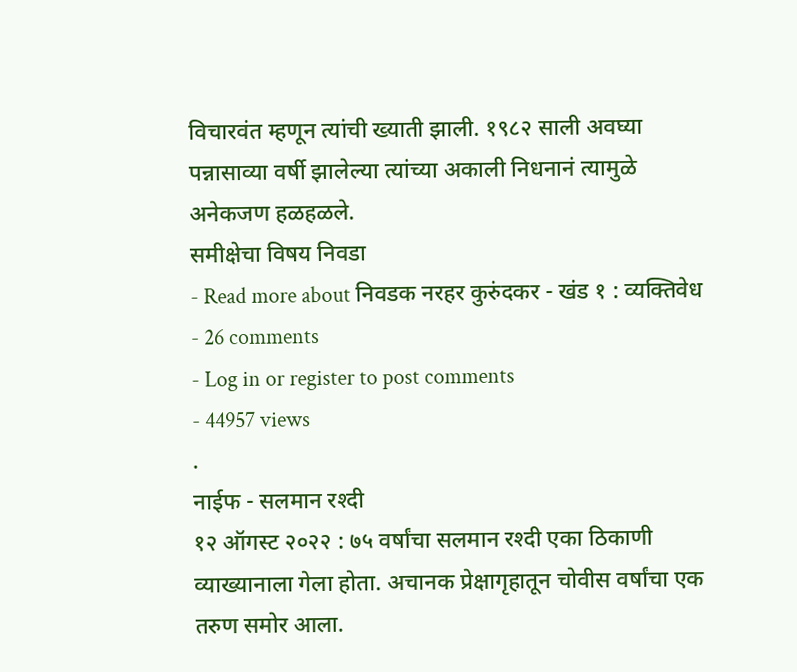विचारवंत म्हणून त्यांची ख्याती झाली. १९८२ साली अवघ्या पन्नासाव्या वर्षी झालेल्या त्यांच्या अकाली निधनानं त्यामुळे अनेकजण हळहळले.
समीक्षेचा विषय निवडा
- Read more about निवडक नरहर कुरुंदकर - खंड १ : व्यक्तिवेध
- 26 comments
- Log in or register to post comments
- 44957 views
.
नाईफ - सलमान रश्दी
१२ ऑगस्ट २०२२ : ७५ वर्षांचा सलमान रश्दी एका ठिकाणी व्याख्यानाला गेला होता. अचानक प्रेक्षागृहातून चोवीस वर्षांचा एक तरुण समोर आला.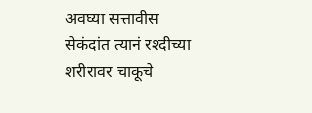अवघ्या सत्तावीस सेकंदांत त्यानं रश्दीच्या शरीरावर चाकूचे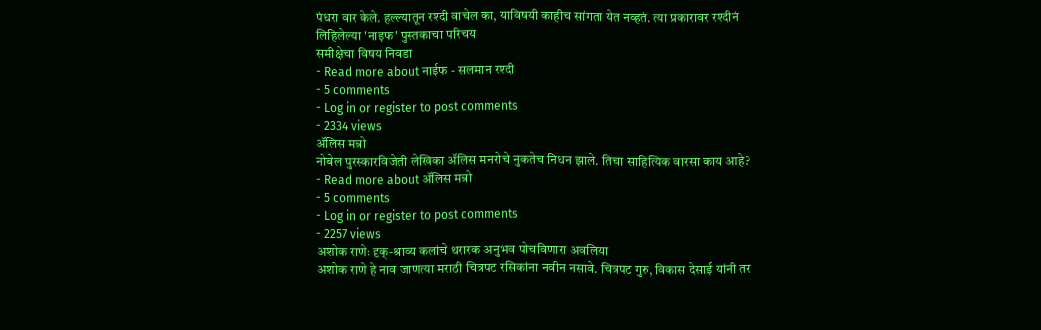पंधरा वार केले. हल्ल्यातून रश्दी वाचेल का, याविषयी काहीच सांगता येत नव्हतं. त्या प्रकारावर रश्दीनं लिहिलेल्या 'नाइफ' पुस्तकाचा परिचय
समीक्षेचा विषय निवडा
- Read more about नाईफ - सलमान रश्दी
- 5 comments
- Log in or register to post comments
- 2334 views
ॲलिस मन्रो
नोबेल पुरस्कारविजेती लेखिका ॲलिस मनरोचे नुकतेच निधन झाले. तिचा साहित्यिक वारसा काय आहे?
- Read more about ॲलिस मन्रो
- 5 comments
- Log in or register to post comments
- 2257 views
अशोक राणेः दृक्-श्राव्य कलांचे थरारक अनुभव पोचविणारा अवलिया
अशोक राणे हे नाव जाणत्या मराठी चित्रपट रसिकांना नवीन नसावे. चित्रपट गुरु, विकास देसाई यांनी तर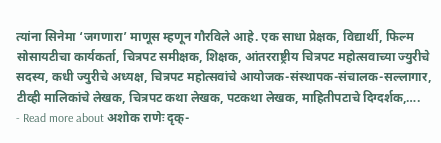त्यांना सिनेमा ‘जगणारा’ माणूस म्हणून गौरविले आहे. एक साधा प्रेक्षक, विद्यार्थी, फिल्म सोसायटीचा कार्यकर्ता, चित्रपट समीक्षक, शिक्षक, आंतरराष्ट्रीय चित्रपट महोत्सवाच्या ज्युरीचे सदस्य, कधी ज्युरीचे अध्यक्ष, चित्रपट महोत्सवांचे आयोजक-संस्थापक-संचालक-सल्लागार, टीव्ही मालिकांचे लेखक, चित्रपट कथा लेखक, पटकथा लेखक, माहितीपटाचे दिग्दर्शक,….
- Read more about अशोक राणेः दृक्-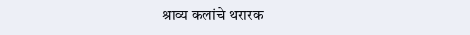श्राव्य कलांचे थरारक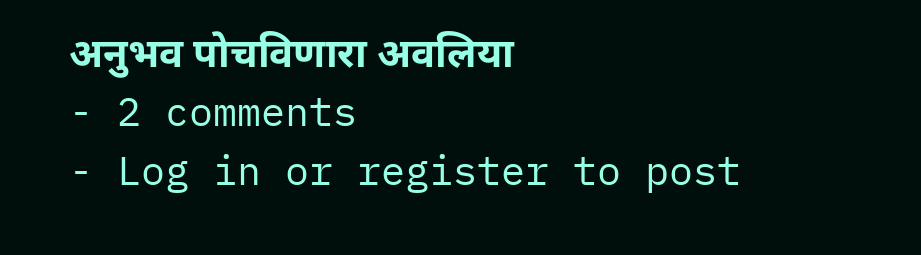अनुभव पोचविणारा अवलिया
- 2 comments
- Log in or register to post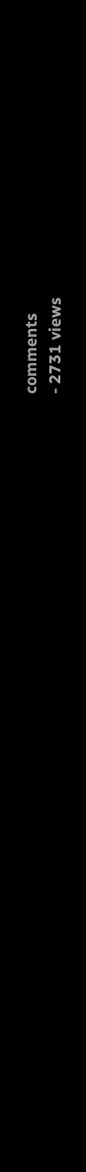comments
- 2731 views